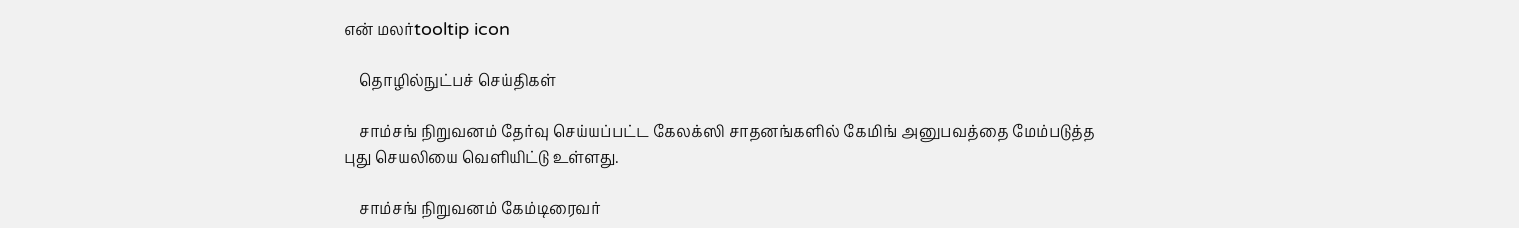என் மலர்tooltip icon

    தொழில்நுட்பச் செய்திகள்

    சாம்சங் நிறுவனம் தேர்வு செய்யப்பட்ட கேலக்ஸி சாதனங்களில் கேமிங் அனுபவத்தை மேம்படுத்த புது செயலியை வெளியிட்டு உள்ளது.

    சாம்சங் நிறுவனம் கேம்டிரைவர்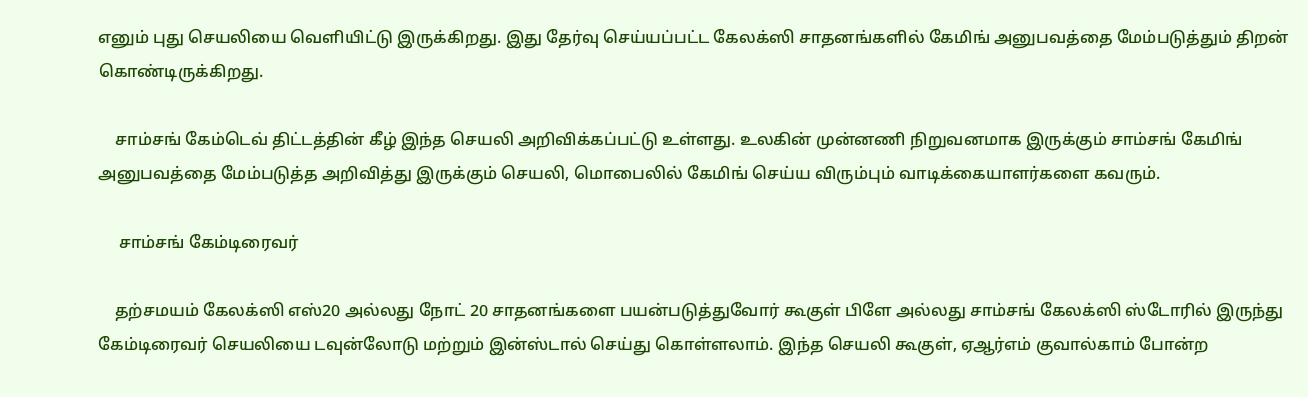எனும் புது செயலியை வெளியிட்டு இருக்கிறது. இது தேர்வு செய்யப்பட்ட கேலக்ஸி சாதனங்களில் கேமிங் அனுபவத்தை மேம்படுத்தும் திறன் கொண்டிருக்கிறது.

    சாம்சங் கேம்டெவ் திட்டத்தின் கீழ் இந்த செயலி அறிவிக்கப்பட்டு உள்ளது. உலகின் முன்னணி நிறுவனமாக இருக்கும் சாம்சங் கேமிங் அனுபவத்தை மேம்படுத்த அறிவித்து இருக்கும் செயலி, மொபைலில் கேமிங் செய்ய விரும்பும் வாடிக்கையாளர்களை கவரும்.

     சாம்சங் கேம்டிரைவர்

    தற்சமயம் கேலக்ஸி எஸ்20 அல்லது நோட் 20 சாதனங்களை பயன்படுத்துவோர் கூகுள் பிளே அல்லது சாம்சங் கேலக்ஸி ஸ்டோரில் இருந்து கேம்டிரைவர் செயலியை டவுன்லோடு மற்றும் இன்ஸ்டால் செய்து கொள்ளலாம். இந்த செயலி கூகுள், ஏஆர்எம் குவால்காம் போன்ற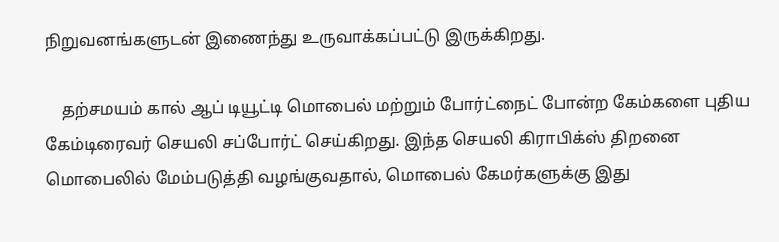நிறுவனங்களுடன் இணைந்து உருவாக்கப்பட்டு இருக்கிறது.

    தற்சமயம் கால் ஆப் டியூட்டி மொபைல் மற்றும் போர்ட்நைட் போன்ற கேம்களை புதிய கேம்டிரைவர் செயலி சப்போர்ட் செய்கிறது. இந்த செயலி கிராபிக்ஸ் திறனை மொபைலில் மேம்படுத்தி வழங்குவதால், மொபைல் கேமர்களுக்கு இது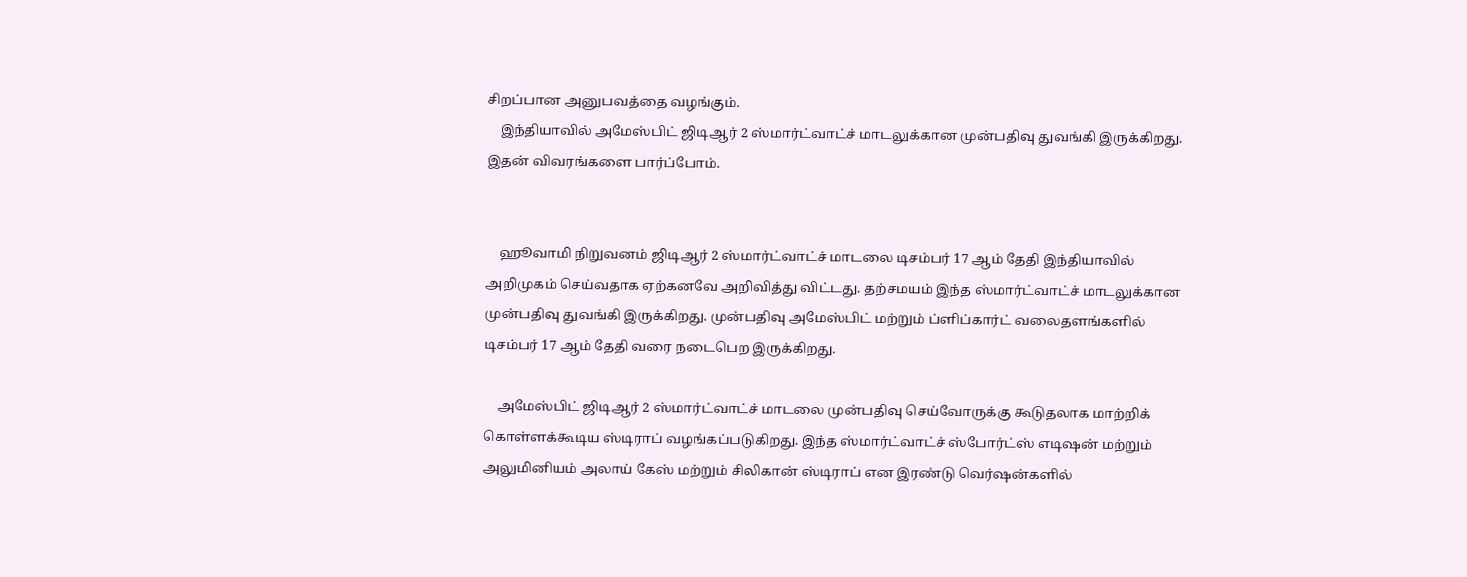சிறப்பான அனுபவத்தை வழங்கும்.
    இந்தியாவில் அமேஸ்பிட் ஜிடிஆர் 2 ஸ்மார்ட்வாட்ச் மாடலுக்கான முன்பதிவு துவங்கி இருக்கிறது. இதன் விவரங்களை பார்ப்போம்.


    ஹூவாமி நிறுவனம் ஜிடிஆர் 2 ஸ்மார்ட்வாட்ச் மாடலை டிசம்பர் 17 ஆம் தேதி இந்தியாவில் அறிமுகம் செய்வதாக ஏற்கனவே அறிவித்து விட்டது. தற்சமயம் இந்த ஸ்மார்ட்வாட்ச் மாடலுக்கான முன்பதிவு துவங்கி இருக்கிறது. முன்பதிவு அமேஸ்பிட் மற்றும் ப்ளிப்கார்ட் வலைதளங்களில் டிசம்பர் 17 ஆம் தேதி வரை நடைபெற இருக்கிறது.

    அமேஸ்பிட் ஜிடிஆர் 2 ஸ்மார்ட்வாட்ச் மாடலை முன்பதிவு செய்வோருக்கு கூடுதலாக மாற்றிக் கொள்ளக்கூடிய ஸ்டிராப் வழங்கப்படுகிறது. இந்த ஸ்மார்ட்வாட்ச் ஸ்போர்ட்ஸ் எடிஷன் மற்றும் அலுமினியம் அலாய் கேஸ் மற்றும் சிலிகான் ஸ்டிராப் என இரண்டு வெர்ஷன்களில்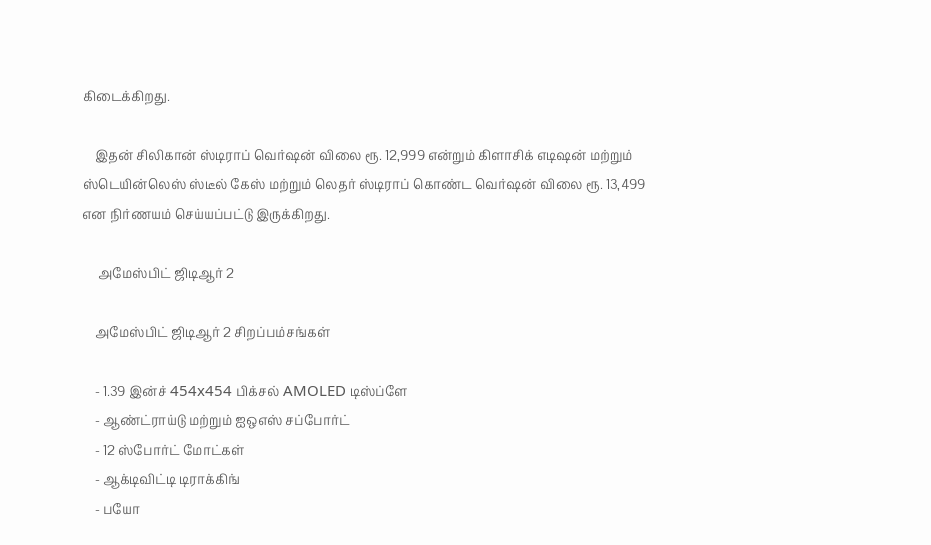கிடைக்கிறது.

    இதன் சிலிகான் ஸ்டிராப் வெர்ஷன் விலை ரூ. 12,999 என்றும் கிளாசிக் எடிஷன் மற்றும் ஸ்டெயின்லெஸ் ஸ்டீல் கேஸ் மற்றும் லெதர் ஸ்டிராப் கொண்ட வெர்ஷன் விலை ரூ. 13,499 என நிர்ணயம் செய்யப்பட்டு இருக்கிறது.

     அமேஸ்பிட் ஜிடிஆர் 2

    அமேஸ்பிட் ஜிடிஆர் 2 சிறப்பம்சங்கள்

    - 1.39 இன்ச் 454x454 பிக்சல் AMOLED டிஸ்ப்ளே
    - ஆண்ட்ராய்டு மற்றும் ஐஒஎஸ் சப்போர்ட்
    - 12 ஸ்போர்ட் மோட்கள்
    - ஆக்டிவிட்டி டிராக்கிங்
    - பயோ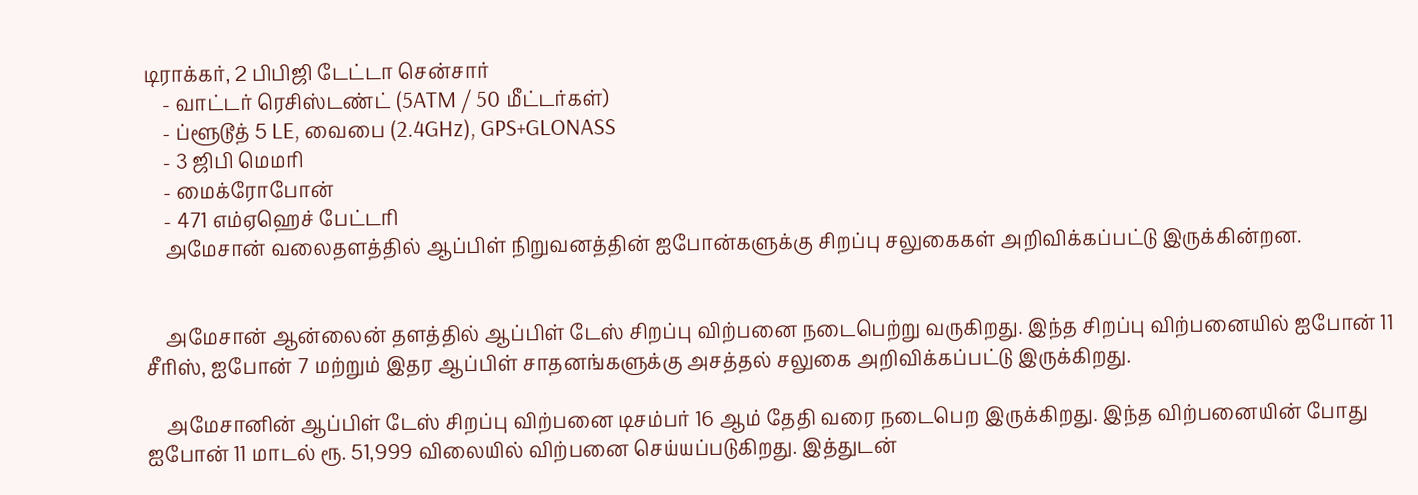டிராக்கர், 2 பிபிஜி டேட்டா சென்சார்
    - வாட்டர் ரெசிஸ்டண்ட் (5ATM / 50 மீட்டர்கள்)
    - ப்ளூடூத் 5 LE, வைபை (2.4GHz), GPS+GLONASS
    - 3 ஜிபி மெமரி
    - மைக்ரோபோன்
    - 471 எம்ஏஹெச் பேட்டரி
    அமேசான் வலைதளத்தில் ஆப்பிள் நிறுவனத்தின் ஐபோன்களுக்கு சிறப்பு சலுகைகள் அறிவிக்கப்பட்டு இருக்கின்றன.


    அமேசான் ஆன்லைன் தளத்தில் ஆப்பிள் டேஸ் சிறப்பு விற்பனை நடைபெற்று வருகிறது. இந்த சிறப்பு விற்பனையில் ஐபோன் 11 சீரிஸ், ஐபோன் 7 மற்றும் இதர ஆப்பிள் சாதனங்களுக்கு அசத்தல் சலுகை அறிவிக்கப்பட்டு இருக்கிறது.

    அமேசானின் ஆப்பிள் டேஸ் சிறப்பு விற்பனை டிசம்பர் 16 ஆம் தேதி வரை நடைபெற இருக்கிறது. இந்த விற்பனையின் போது ஐபோன் 11 மாடல் ரூ. 51,999 விலையில் விற்பனை செய்யப்படுகிறது. இத்துடன்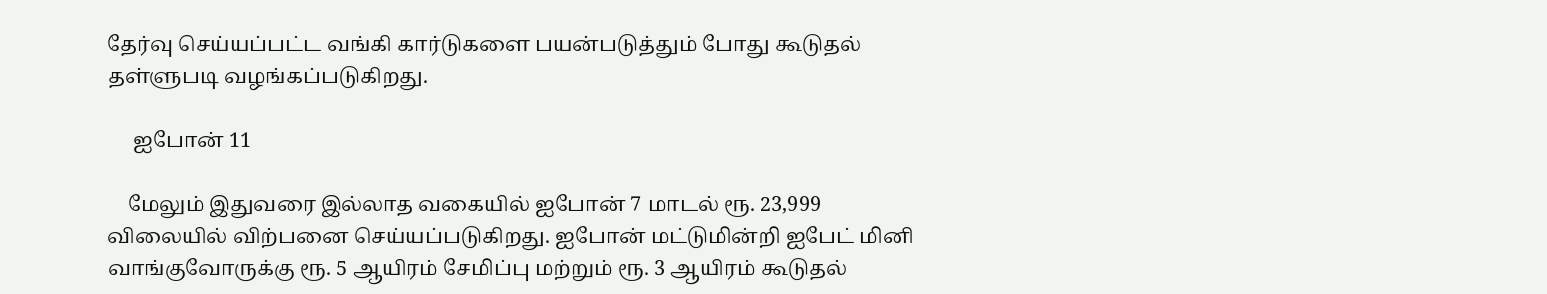தேர்வு செய்யப்பட்ட வங்கி கார்டுகளை பயன்படுத்தும் போது கூடுதல் தள்ளுபடி வழங்கப்படுகிறது.

     ஐபோன் 11

    மேலும் இதுவரை இல்லாத வகையில் ஐபோன் 7 மாடல் ரூ. 23,999 விலையில் விற்பனை செய்யப்படுகிறது. ஐபோன் மட்டுமின்றி ஐபேட் மினி வாங்குவோருக்கு ரூ. 5 ஆயிரம் சேமிப்பு மற்றும் ரூ. 3 ஆயிரம் கூடுதல்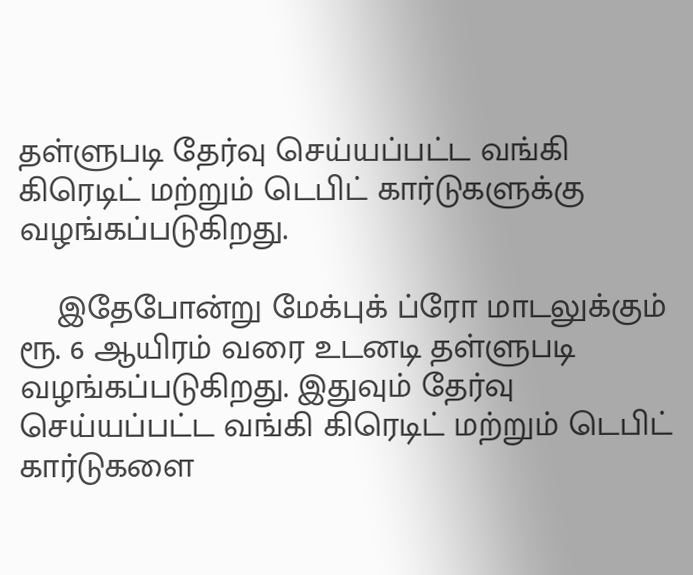தள்ளுபடி தேர்வு செய்யப்பட்ட வங்கி கிரெடிட் மற்றும் டெபிட் கார்டுகளுக்கு வழங்கப்படுகிறது.

    இதேபோன்று மேக்புக் ப்ரோ மாடலுக்கும் ரூ. 6 ஆயிரம் வரை உடனடி தள்ளுபடி வழங்கப்படுகிறது. இதுவும் தேர்வு செய்யப்பட்ட வங்கி கிரெடிட் மற்றும் டெபிட் கார்டுகளை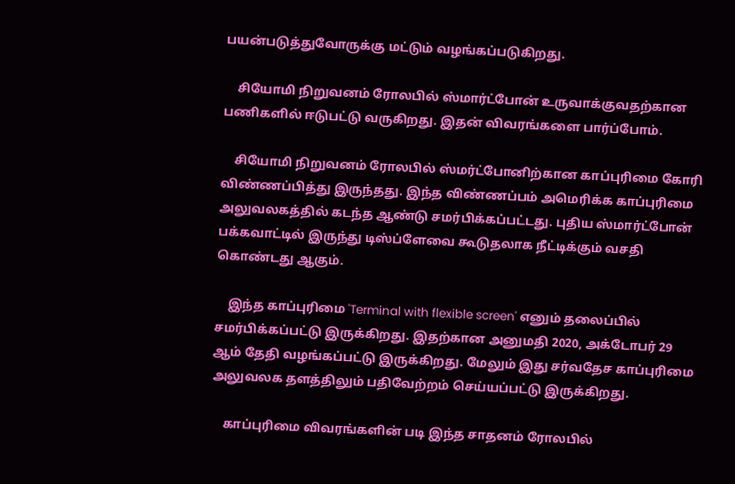பயன்படுத்துவோருக்கு மட்டும் வழங்கப்படுகிறது.

    சியோமி நிறுவனம் ரோலபில் ஸ்மார்ட்போன் உருவாக்குவதற்கான பணிகளில் ஈடுபட்டு வருகிறது. இதன் விவரங்களை பார்ப்போம்.

    சியோமி நிறுவனம் ரோலபில் ஸ்மர்ட்போனிற்கான காப்புரிமை கோரி விண்ணப்பித்து இருந்தது. இந்த விண்ணப்பம் அமெரிக்க காப்புரிமை அலுவலகத்தில் கடந்த ஆண்டு சமர்பிக்கப்பட்டது. புதிய ஸ்மார்ட்போன் பக்கவாட்டில் இருந்து டிஸ்ப்ளேவை கூடுதலாக நீட்டிக்கும் வசதி கொண்டது ஆகும்.

    இந்த காப்புரிமை 'Terminal with flexible screen' எனும் தலைப்பில் சமர்பிக்கப்பட்டு இருக்கிறது. இதற்கான அனுமதி 2020, அக்டோபர் 29 ஆம் தேதி வழங்கப்பட்டு இருக்கிறது. மேலும் இது சர்வதேச காப்புரிமை அலுவலக தளத்திலும் பதிவேற்றம் செய்யப்பட்டு இருக்கிறது.

    காப்புரிமை விவரங்களின் படி இந்த சாதனம் ரோலபில்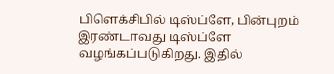பிளெக்சிபில் டிஸ்ப்ளே, பின்புறம் இரண்டாவது டிஸ்ப்ளே வழங்கப்படுகிறது. இதில்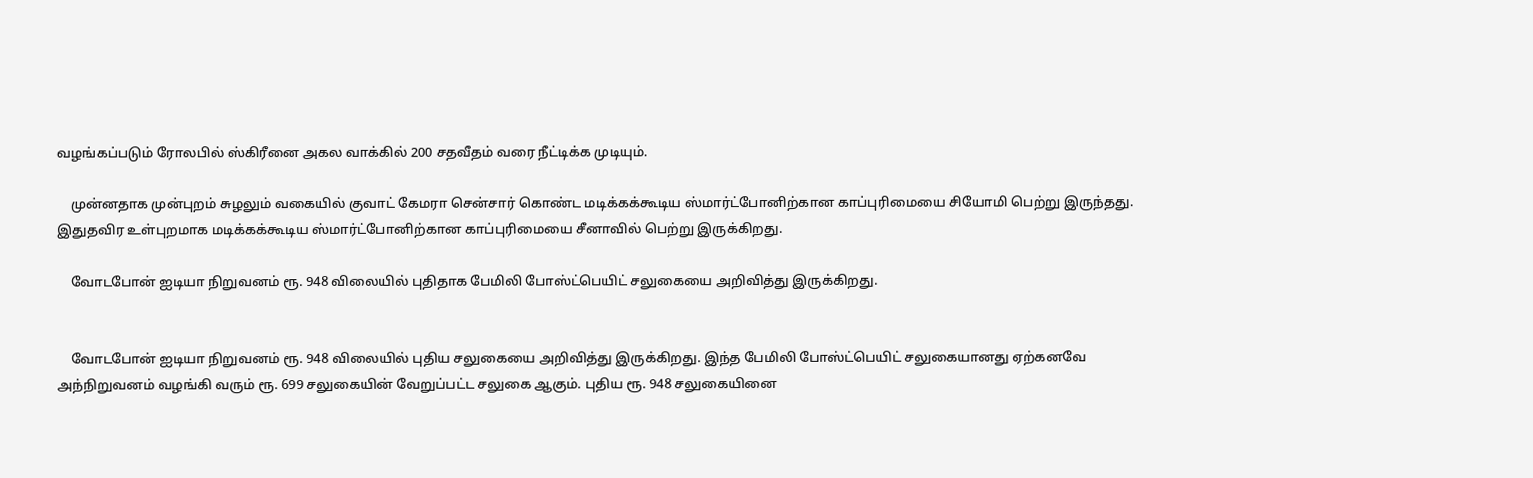வழங்கப்படும் ரோலபில் ஸ்கிரீனை அகல வாக்கில் 200 சதவீதம் வரை நீட்டிக்க முடியும்.

    முன்னதாக முன்புறம் சுழலும் வகையில் குவாட் கேமரா சென்சார் கொண்ட மடிக்கக்கூடிய ஸ்மார்ட்போனிற்கான காப்புரிமையை சியோமி பெற்று இருந்தது. இதுதவிர உள்புறமாக மடிக்கக்கூடிய ஸ்மார்ட்போனிற்கான காப்புரிமையை சீனாவில் பெற்று இருக்கிறது.

    வோடபோன் ஐடியா நிறுவனம் ரூ. 948 விலையில் புதிதாக பேமிலி போஸ்ட்பெயிட் சலுகையை அறிவித்து இருக்கிறது.


    வோடபோன் ஐடியா நிறுவனம் ரூ. 948 விலையில் புதிய சலுகையை அறிவித்து இருக்கிறது. இந்த பேமிலி போஸ்ட்பெயிட் சலுகையானது ஏற்கனவே அந்நிறுவனம் வழங்கி வரும் ரூ. 699 சலுகையின் வேறுப்பட்ட சலுகை ஆகும். புதிய ரூ. 948 சலுகையினை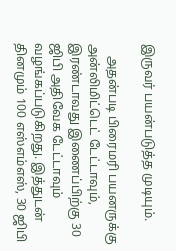இருவர் பயன்படுத்த முடியும்.

    அதன்படி பிரைமரி பயனருக்கு அன்லிமிட்டெட் டேட்டாவும், இரண்டாவது இணைப்பிற்கு 30 ஜிபி அதிவேக டேட்டாவும் வழங்கப்படுகிறது. இத்துடன் தினமும் 100 எஸ்எம்எஸ், 30 ஜிபி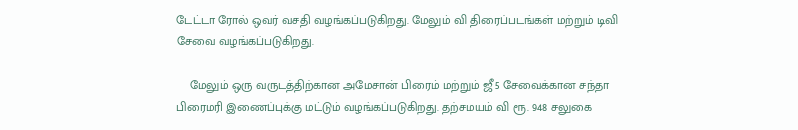டேட்டா ரோல் ஒவர் வசதி வழங்கப்படுகிறது. மேலும் வி திரைப்படங்கள் மற்றும் டிவி சேவை வழங்கப்படுகிறது.

    மேலும் ஒரு வருடத்திற்கான அமேசான் பிரைம் மற்றும் ஜீ5 சேவைக்கான சந்தா பிரைமரி இணைப்புக்கு மட்டும் வழங்கப்படுகிறது. தற்சமயம் வி ரூ. 948 சலுகை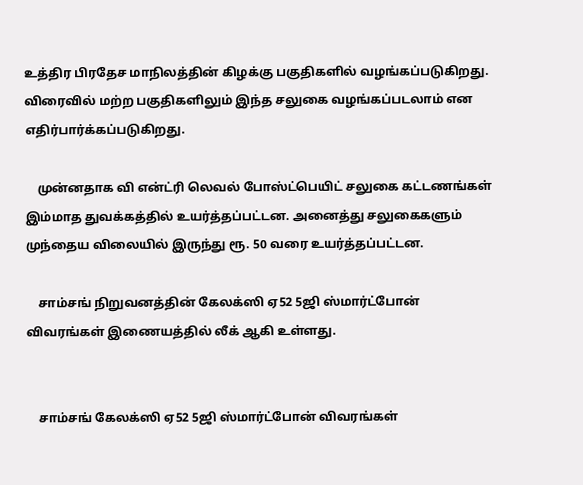உத்திர பிரதேச மாநிலத்தின் கிழக்கு பகுதிகளில் வழங்கப்படுகிறது. விரைவில் மற்ற பகுதிகளிலும் இந்த சலுகை வழங்கப்படலாம் என எதிர்பார்க்கப்படுகிறது.

    முன்னதாக வி என்ட்ரி லெவல் போஸ்ட்பெயிட் சலுகை கட்டணங்கள் இம்மாத துவக்கத்தில் உயர்த்தப்பட்டன. அனைத்து சலுகைகளும் முந்தைய விலையில் இருந்து ரூ. 50 வரை உயர்த்தப்பட்டன.

    சாம்சங் நிறுவனத்தின் கேலக்ஸி ஏ52 5ஜி ஸ்மார்ட்போன் விவரங்கள் இணையத்தில் லீக் ஆகி உள்ளது.


    சாம்சங் கேலக்ஸி ஏ52 5ஜி ஸ்மார்ட்போன் விவரங்கள்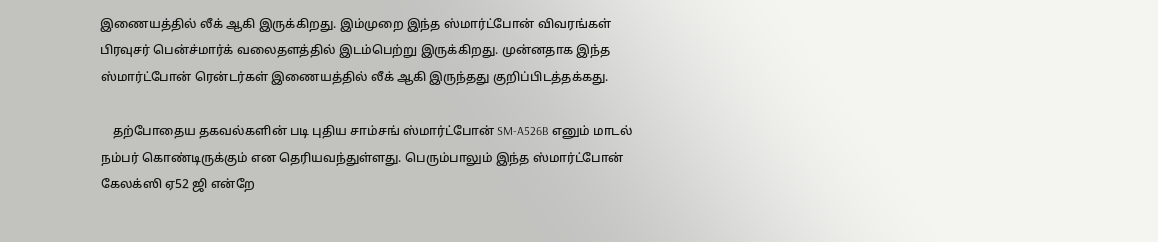இணையத்தில் லீக் ஆகி இருக்கிறது. இம்முறை இந்த ஸ்மார்ட்போன் விவரங்கள் பிரவுசர் பென்ச்மார்க் வலைதளத்தில் இடம்பெற்று இருக்கிறது. முன்னதாக இந்த ஸ்மார்ட்போன் ரென்டர்கள் இணையத்தில் லீக் ஆகி இருந்தது குறிப்பிடத்தக்கது.

    தற்போதைய தகவல்களின் படி புதிய சாம்சங் ஸ்மார்ட்போன் SM-A526B எனும் மாடல் நம்பர் கொண்டிருக்கும் என தெரியவந்துள்ளது. பெரும்பாலும் இந்த ஸ்மார்ட்போன் கேலக்ஸி ஏ52 ஜி என்றே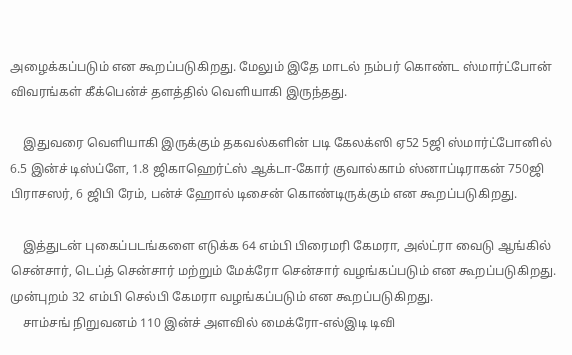அழைக்கப்படும் என கூறப்படுகிறது. மேலும் இதே மாடல் நம்பர் கொண்ட ஸ்மார்ட்போன் விவரங்கள் கீக்பென்ச் தளத்தில் வெளியாகி இருந்தது.

    இதுவரை வெளியாகி இருக்கும் தகவல்களின் படி கேலக்ஸி ஏ52 5ஜி ஸ்மார்ட்போனில் 6.5 இன்ச் டிஸ்ப்ளே, 1.8 ஜிகாஹெர்ட்ஸ் ஆக்டா-கோர் குவால்காம் ஸ்னாப்டிராகன் 750ஜி பிராசஸர், 6 ஜிபி ரேம், பன்ச் ஹோல் டிசைன் கொண்டிருக்கும் என கூறப்படுகிறது.

    இத்துடன் புகைப்படங்களை எடுக்க 64 எம்பி பிரைமரி கேமரா, அல்ட்ரா வைடு ஆங்கில் சென்சார், டெப்த் சென்சார் மற்றும் மேக்ரோ சென்சார் வழங்கப்படும் என கூறப்படுகிறது. முன்புறம் 32 எம்பி செல்பி கேமரா வழங்கப்படும் என கூறப்படுகிறது.
    சாம்சங் நிறுவனம் 110 இன்ச் அளவில் மைக்ரோ-எல்இடி டிவி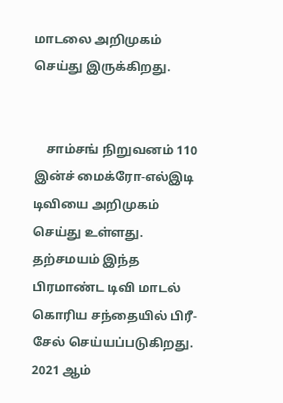மாடலை அறிமுகம் செய்து இருக்கிறது.


    சாம்சங் நிறுவனம் 110 இன்ச் மைக்ரோ-எல்இடி டிவியை அறிமுகம் செய்து உள்ளது. தற்சமயம் இந்த பிரமாண்ட டிவி மாடல் கொரிய சந்தையில் பிரீ-சேல் செய்யப்படுகிறது. 2021 ஆம்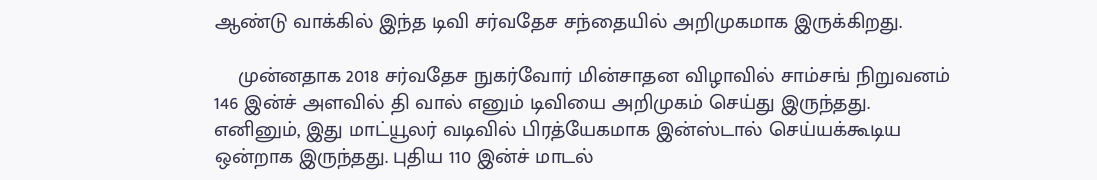ஆண்டு வாக்கில் இந்த டிவி சர்வதேச சந்தையில் அறிமுகமாக இருக்கிறது.

    முன்னதாக 2018 சர்வதேச நுகர்வோர் மின்சாதன விழாவில் சாம்சங் நிறுவனம் 146 இன்ச் அளவில் தி வால் எனும் டிவியை அறிமுகம் செய்து இருந்தது. எனினும், இது மாட்யூலர் வடிவில் பிரத்யேகமாக இன்ஸ்டால் செய்யக்கூடிய ஒன்றாக இருந்தது. புதிய 110 இன்ச் மாடல்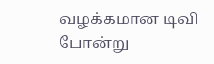வழக்கமான டிவி போன்று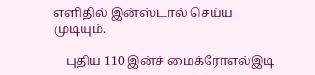எளிதில் இன்ஸ்டால் செய்ய முடியும்.

    புதிய 110 இன்ச் மைக்ரோஎல்இடி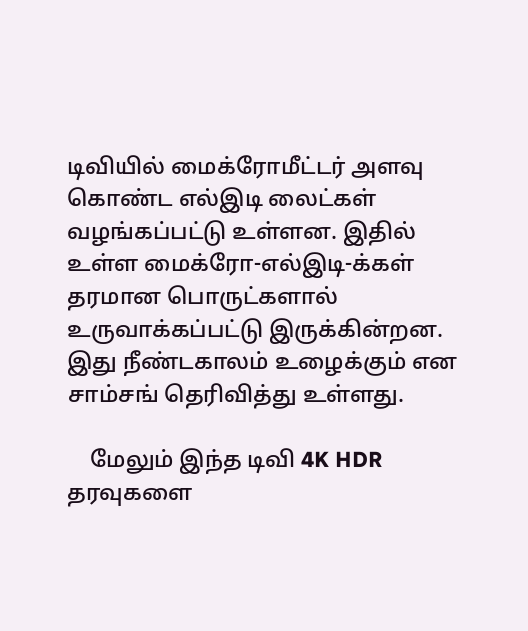டிவியில் மைக்ரோமீட்டர் அளவு கொண்ட எல்இடி லைட்கள் வழங்கப்பட்டு உள்ளன. இதில் உள்ள மைக்ரோ-எல்இடி-க்கள் தரமான பொருட்களால் உருவாக்கப்பட்டு இருக்கின்றன. இது நீண்டகாலம் உழைக்கும் என சாம்சங் தெரிவித்து உள்ளது.

    மேலும் இந்த டிவி 4K HDR தரவுகளை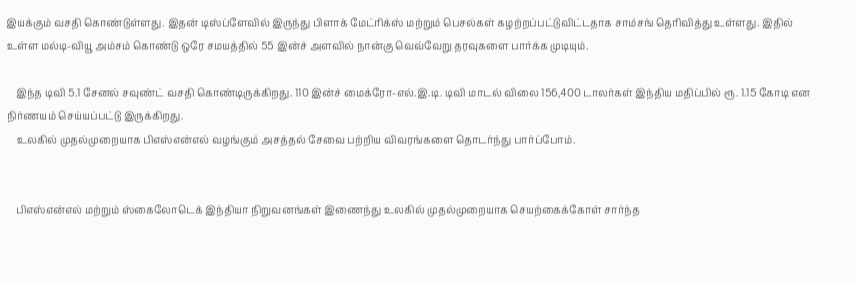இயக்கும் வசதி கொண்டுள்ளது. இதன் டிஸ்ப்ளேவில் இருந்து பிளாக் மேட்ரிக்ஸ் மற்றும் பெசல்கள் கழற்றப்பட்டுவிட்டதாக சாம்சங் தெரிவித்து உள்ளது. இதில் உள்ள மல்டி-வியூ அம்சம் கொண்டு ஒரே சமயத்தில் 55 இன்ச் அளவில் நான்கு வெவ்வேறு தரவுகளை பார்க்க முடியும்.

    இந்த டிவி 5.1 சேனல் சவுண்ட் வசதி கொண்டிருக்கிறது. 110 இன்ச் மைக்ரோ-எல்.இ.டி. டிவி மாடல் விலை 156,400 டாலர்கள் இந்திய மதிப்பில் ரூ. 1.15 கோடி என நிர்ணயம் செய்யப்பட்டு இருக்கிறது.
    உலகில் முதல்முறையாக பிஎஸ்என்எல் வழங்கும் அசத்தல் சேவை பற்றிய விவரங்களை தொடர்ந்து பார்ப்போம்.


    பிஎஸ்என்எல் மற்றும் ஸ்கைலோடெக் இந்தியா நிறுவனங்கள் இணைந்து உலகில் முதல்முறையாக செயற்கைக்கோள் சார்ந்த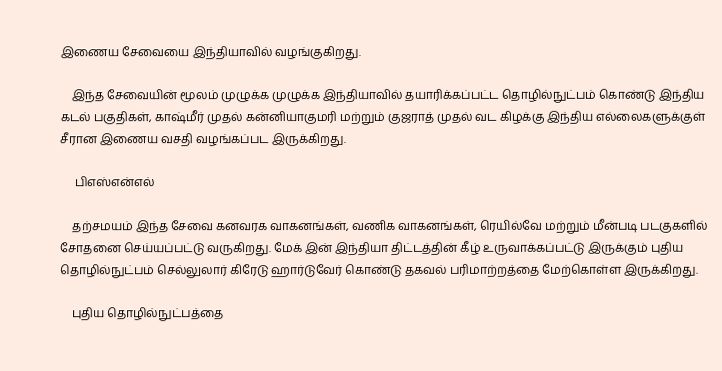இணைய சேவையை இந்தியாவில் வழங்குகிறது.

    இந்த சேவையின் மூலம் முழுக்க முழுக்க இந்தியாவில் தயாரிக்கப்பட்ட தொழில்நுட்பம் கொண்டு இந்திய கடல் பகுதிகள், காஷ்மீர் முதல் கன்னியாகுமரி மற்றும் குஜராத் முதல் வட கிழக்கு இந்திய எல்லைகளுக்குள் சீரான இணைய வசதி வழங்கப்பட இருக்கிறது.

     பிஎஸ்என்எல்

    தற்சமயம் இந்த சேவை கனவரக வாகனங்கள், வணிக வாகனங்கள், ரெயில்வே மற்றும் மீன்படி படகுகளில் சோதனை செய்யப்பட்டு வருகிறது. மேக் இன் இந்தியா திட்டத்தின் கீழ் உருவாக்கப்பட்டு இருக்கும் புதிய தொழில்நுட்பம் செல்லுலார் கிரேடு ஹார்டுவேர் கொண்டு தகவல் பரிமாற்றத்தை மேற்கொள்ள இருக்கிறது.

    புதிய தொழில்நுட்பத்தை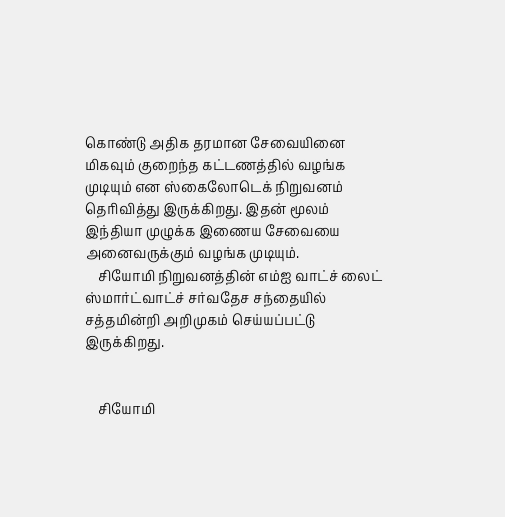கொண்டு அதிக தரமான சேவையினை மிகவும் குறைந்த கட்டணத்தில் வழங்க முடியும் என ஸ்கைலோடெக் நிறுவனம் தெரிவித்து இருக்கிறது. இதன் மூலம் இந்தியா முழுக்க இணைய சேவையை அனைவருக்கும் வழங்க முடியும்.
    சியோமி நிறுவனத்தின் எம்ஐ வாட்ச் லைட் ஸ்மார்ட்வாட்ச் சர்வதேச சந்தையில் சத்தமின்றி அறிமுகம் செய்யப்பட்டு இருக்கிறது.


    சியோமி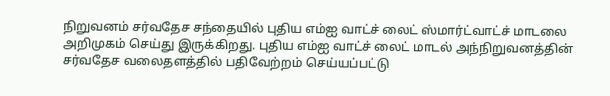நிறுவனம் சர்வதேச சந்தையில் புதிய எம்ஐ வாட்ச் லைட் ஸ்மார்ட்வாட்ச் மாடலை அறிமுகம் செய்து இருக்கிறது. புதிய எம்ஐ வாட்ச் லைட் மாடல் அந்நிறுவனத்தின் சர்வதேச வலைதளத்தில் பதிவேற்றம் செய்யப்பட்டு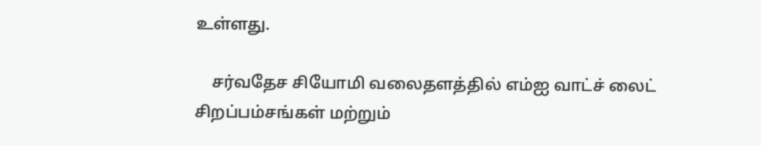உள்ளது.

    சர்வதேச சியோமி வலைதளத்தில் எம்ஐ வாட்ச் லைட் சிறப்பம்சங்கள் மற்றும்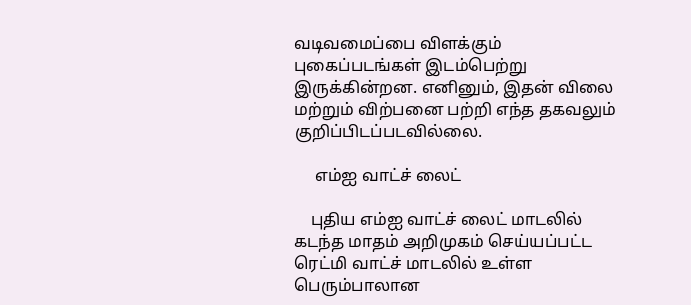வடிவமைப்பை விளக்கும் புகைப்படங்கள் இடம்பெற்று இருக்கின்றன. எனினும், இதன் விலை மற்றும் விற்பனை பற்றி எந்த தகவலும் குறிப்பிடப்படவில்லை.

     எம்ஐ வாட்ச் லைட்

    புதிய எம்ஐ வாட்ச் லைட் மாடலில் கடந்த மாதம் அறிமுகம் செய்யப்பட்ட ரெட்மி வாட்ச் மாடலில் உள்ள பெரும்பாலான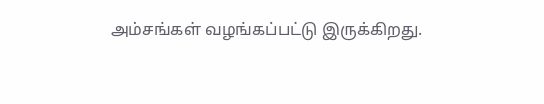அம்சங்கள் வழங்கப்பட்டு இருக்கிறது.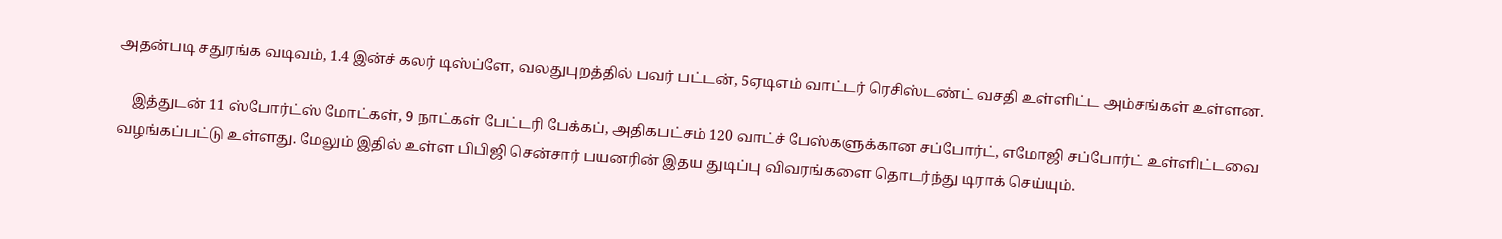அதன்படி சதுரங்க வடிவம், 1.4 இன்ச் கலர் டிஸ்ப்ளே, வலதுபுறத்தில் பவர் பட்டன், 5ஏடிஎம் வாட்டர் ரெசிஸ்டண்ட் வசதி உள்ளிட்ட அம்சங்கள் உள்ளன.

    இத்துடன் 11 ஸ்போர்ட்ஸ் மோட்கள், 9 நாட்கள் பேட்டரி பேக்கப், அதிகபட்சம் 120 வாட்ச் பேஸ்களுக்கான சப்போர்ட், எமோஜி சப்போர்ட் உள்ளிட்டவை வழங்கப்பட்டு உள்ளது. மேலும் இதில் உள்ள பிபிஜி சென்சார் பயனரின் இதய துடிப்பு விவரங்களை தொடர்ந்து டிராக் செய்யும்.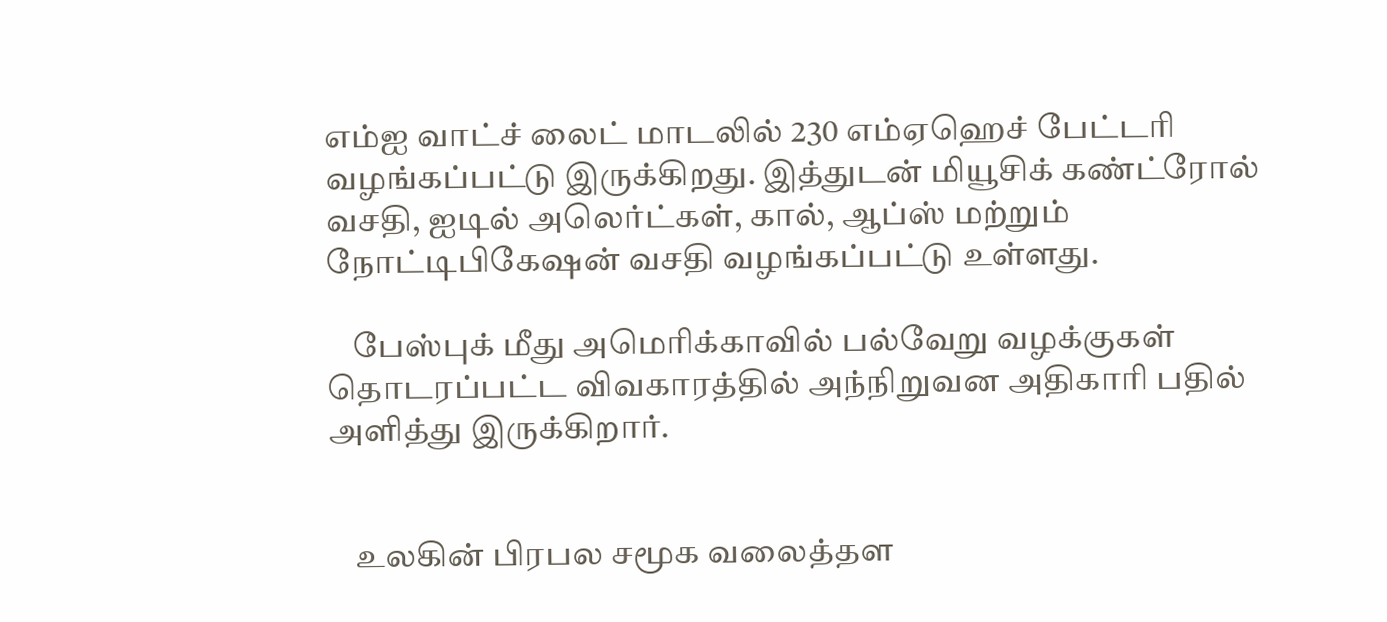எம்ஐ வாட்ச் லைட் மாடலில் 230 எம்ஏஹெச் பேட்டரி வழங்கப்பட்டு இருக்கிறது. இத்துடன் மியூசிக் கண்ட்ரோல் வசதி, ஐடில் அலெர்ட்கள், கால், ஆப்ஸ் மற்றும் நோட்டிபிகேஷன் வசதி வழங்கப்பட்டு உள்ளது.

    பேஸ்புக் மீது அமெரிக்காவில் பல்வேறு வழக்குகள் தொடரப்பட்ட விவகாரத்தில் அந்நிறுவன அதிகாரி பதில் அளித்து இருக்கிறார்.


    உலகின் பிரபல சமூக வலைத்தள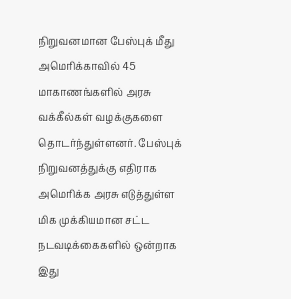நிறுவனமான பேஸ்புக் மீது அமெரிக்காவில் 45 மாகாணங்களில் அரசு வக்கீல்கள் வழக்குகளை தொடர்ந்துள்ளனர். பேஸ்புக் நிறுவனத்துக்கு எதிராக அமெரிக்க அரசு எடுத்துள்ள மிக முக்கியமான சட்ட நடவடிக்கைகளில் ஒன்றாக இது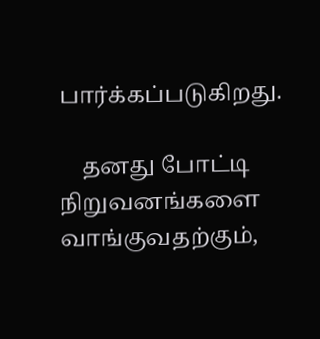பார்க்கப்படுகிறது.

    தனது போட்டி நிறுவனங்களை வாங்குவதற்கும்,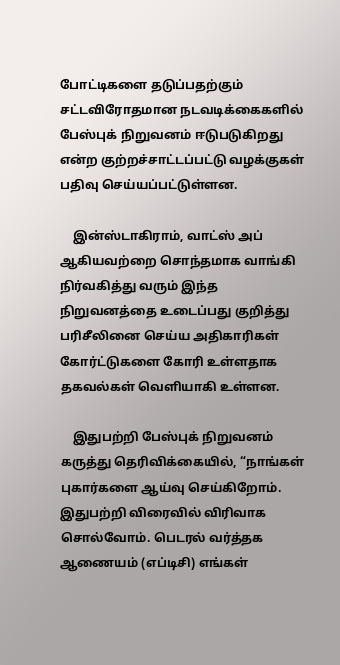போட்டிகளை தடுப்பதற்கும் சட்டவிரோதமான நடவடிக்கைகளில் பேஸ்புக் நிறுவனம் ஈடுபடுகிறது என்ற குற்றச்சாட்டப்பட்டு வழக்குகள் பதிவு செய்யப்பட்டுள்ளன.

    இன்ஸ்டாகிராம், வாட்ஸ் அப் ஆகியவற்றை சொந்தமாக வாங்கி நிர்வகித்து வரும் இந்த நிறுவனத்தை உடைப்பது குறித்து பரிசீலினை செய்ய அதிகாரிகள் கோர்ட்டுகளை கோரி உள்ளதாக தகவல்கள் வெளியாகி உள்ளன.

    இதுபற்றி பேஸ்புக் நிறுவனம் கருத்து தெரிவிக்கையில், “நாங்கள் புகார்களை ஆய்வு செய்கிறோம். இதுபற்றி விரைவில் விரிவாக சொல்வோம். பெடரல் வர்த்தக ஆணையம் (எப்டிசி) எங்கள்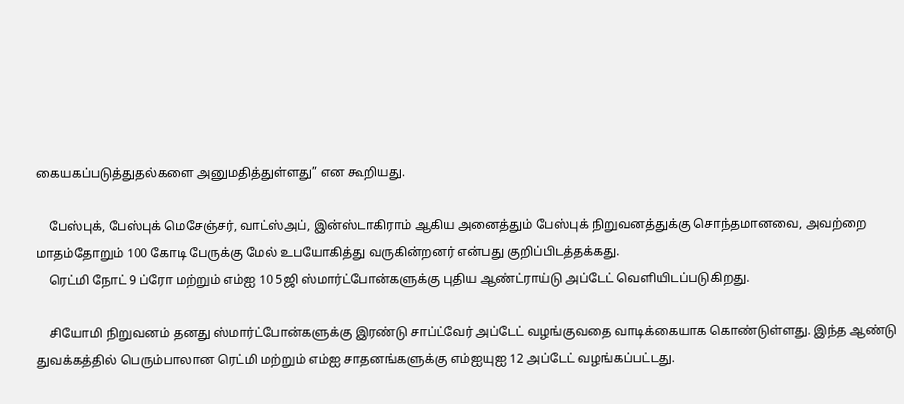கையகப்படுத்துதல்களை அனுமதித்துள்ளது” என கூறியது.

    பேஸ்புக், பேஸ்புக் மெசேஞ்சர், வாட்ஸ்அப், இன்ஸ்டாகிராம் ஆகிய அனைத்தும் பேஸ்புக் நிறுவனத்துக்கு சொந்தமானவை, அவற்றை மாதம்தோறும் 100 கோடி பேருக்கு மேல் உபயோகித்து வருகின்றனர் என்பது குறிப்பிடத்தக்கது.
    ரெட்மி நோட் 9 ப்ரோ மற்றும் எம்ஐ 10 5ஜி ஸ்மார்ட்போன்களுக்கு புதிய ஆண்ட்ராய்டு அப்டேட் வெளியிடப்படுகிறது.

    சியோமி நிறுவனம் தனது ஸ்மார்ட்போன்களுக்கு இரண்டு சாப்ட்வேர் அப்டேட் வழங்குவதை வாடிக்கையாக கொண்டுள்ளது. இந்த ஆண்டு துவக்கத்தில் பெரும்பாலான ரெட்மி மற்றும் எம்ஐ சாதனங்களுக்கு எம்ஐயுஐ 12 அப்டேட் வழங்கப்பட்டது.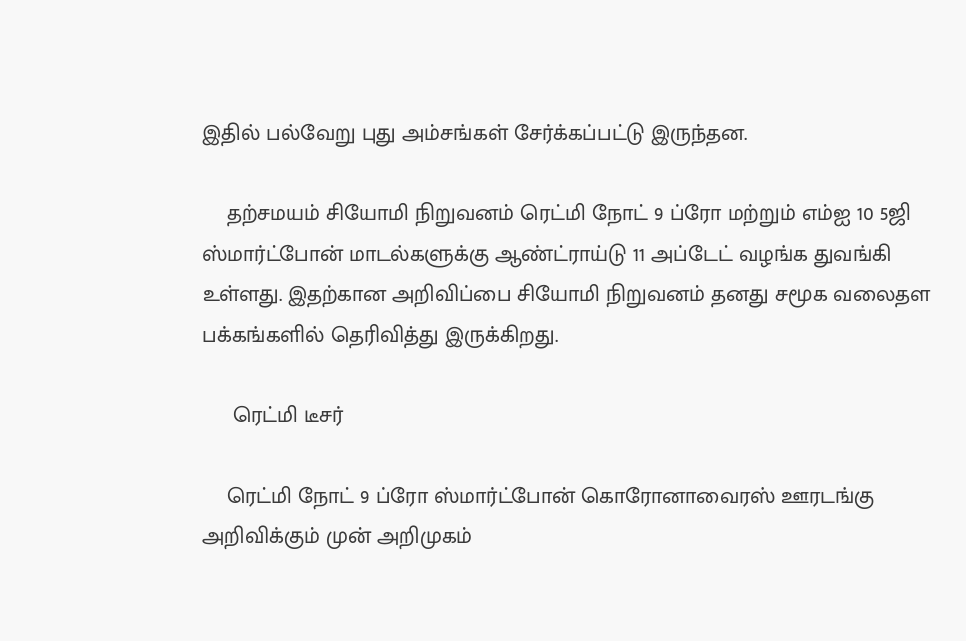இதில் பல்வேறு புது அம்சங்கள் சேர்க்கப்பட்டு இருந்தன.

    தற்சமயம் சியோமி நிறுவனம் ரெட்மி நோட் 9 ப்ரோ மற்றும் எம்ஐ 10 5ஜி ஸ்மார்ட்போன் மாடல்களுக்கு ஆண்ட்ராய்டு 11 அப்டேட் வழங்க துவங்கி உள்ளது. இதற்கான அறிவிப்பை சியோமி நிறுவனம் தனது சமூக வலைதள பக்கங்களில் தெரிவித்து இருக்கிறது.

     ரெட்மி டீசர்

    ரெட்மி நோட் 9 ப்ரோ ஸ்மார்ட்போன் கொரோனாவைரஸ் ஊரடங்கு அறிவிக்கும் முன் அறிமுகம்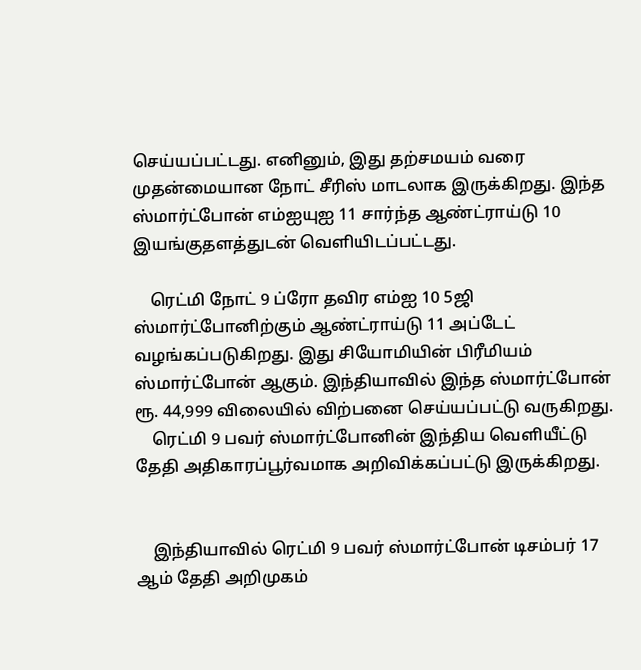செய்யப்பட்டது. எனினும், இது தற்சமயம் வரை முதன்மையான நோட் சீரிஸ் மாடலாக இருக்கிறது. இந்த ஸ்மார்ட்போன் எம்ஐயுஐ 11 சார்ந்த ஆண்ட்ராய்டு 10 இயங்குதளத்துடன் வெளியிடப்பட்டது.

    ரெட்மி நோட் 9 ப்ரோ தவிர எம்ஐ 10 5ஜி ஸ்மார்ட்போனிற்கும் ஆண்ட்ராய்டு 11 அப்டேட் வழங்கப்படுகிறது. இது சியோமியின் பிரீமியம் ஸ்மார்ட்போன் ஆகும். இந்தியாவில் இந்த ஸ்மார்ட்போன் ரூ. 44,999 விலையில் விற்பனை செய்யப்பட்டு வருகிறது.
    ரெட்மி 9 பவர் ஸ்மார்ட்போனின் இந்திய வெளியீட்டு தேதி அதிகாரப்பூர்வமாக அறிவிக்கப்பட்டு இருக்கிறது.


    இந்தியாவில் ரெட்மி 9 பவர் ஸ்மார்ட்போன் டிசம்பர் 17 ஆம் தேதி அறிமுகம்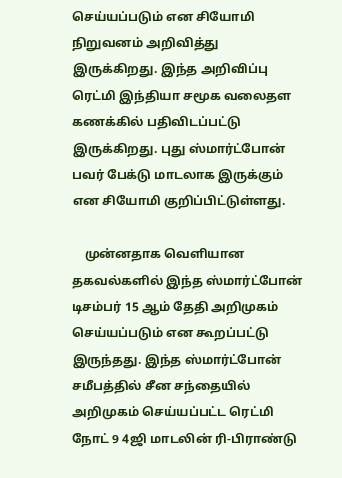செய்யப்படும் என சியோமி நிறுவனம் அறிவித்து இருக்கிறது. இந்த அறிவிப்பு ரெட்மி இந்தியா சமூக வலைதள கணக்கில் பதிவிடப்பட்டு இருக்கிறது. புது ஸ்மார்ட்போன் பவர் பேக்டு மாடலாக இருக்கும் என சியோமி குறிப்பிட்டுள்ளது.

    முன்னதாக வெளியான தகவல்களில் இந்த ஸ்மார்ட்போன் டிசம்பர் 15 ஆம் தேதி அறிமுகம் செய்யப்படும் என கூறப்பட்டு இருந்தது. இந்த ஸ்மார்ட்போன் சமீபத்தில் சீன சந்தையில் அறிமுகம் செய்யப்பட்ட ரெட்மி நோட் 9 4ஜி மாடலின் ரி-பிராண்டு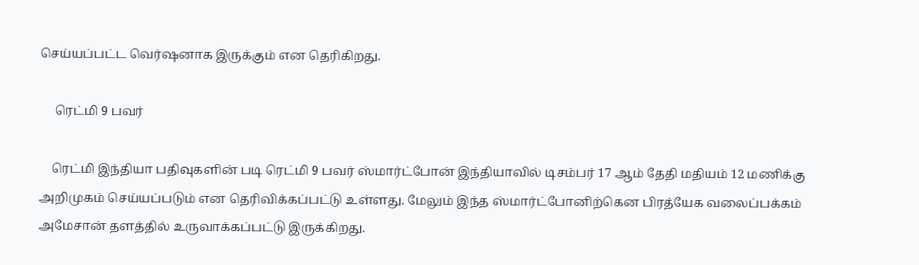செய்யப்பட்ட வெர்ஷனாக இருக்கும் என தெரிகிறது.

     ரெட்மி 9 பவர்

    ரெட்மி இந்தியா பதிவுகளின் படி ரெட்மி 9 பவர் ஸ்மார்ட்போன் இந்தியாவில் டிசம்பர் 17 ஆம் தேதி மதியம் 12 மணிக்கு அறிமுகம் செய்யப்படும் என தெரிவிக்கப்பட்டு உள்ளது. மேலும் இந்த ஸ்மார்ட்போனிற்கென பிரத்யேக வலைப்பக்கம் அமேசான் தளத்தில் உருவாக்கப்பட்டு இருக்கிறது.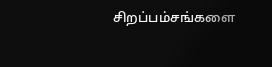சிறப்பம்சங்களை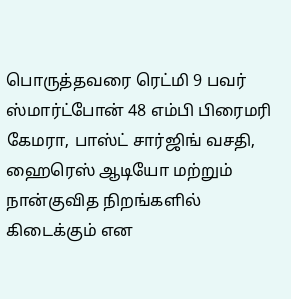பொருத்தவரை ரெட்மி 9 பவர் ஸ்மார்ட்போன் 48 எம்பி பிரைமரி கேமரா, பாஸ்ட் சார்ஜிங் வசதி, ஹைரெஸ் ஆடியோ மற்றும் நான்குவித நிறங்களில் கிடைக்கும் என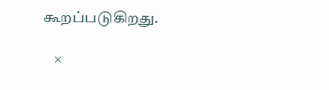கூறப்படுகிறது.

    ×